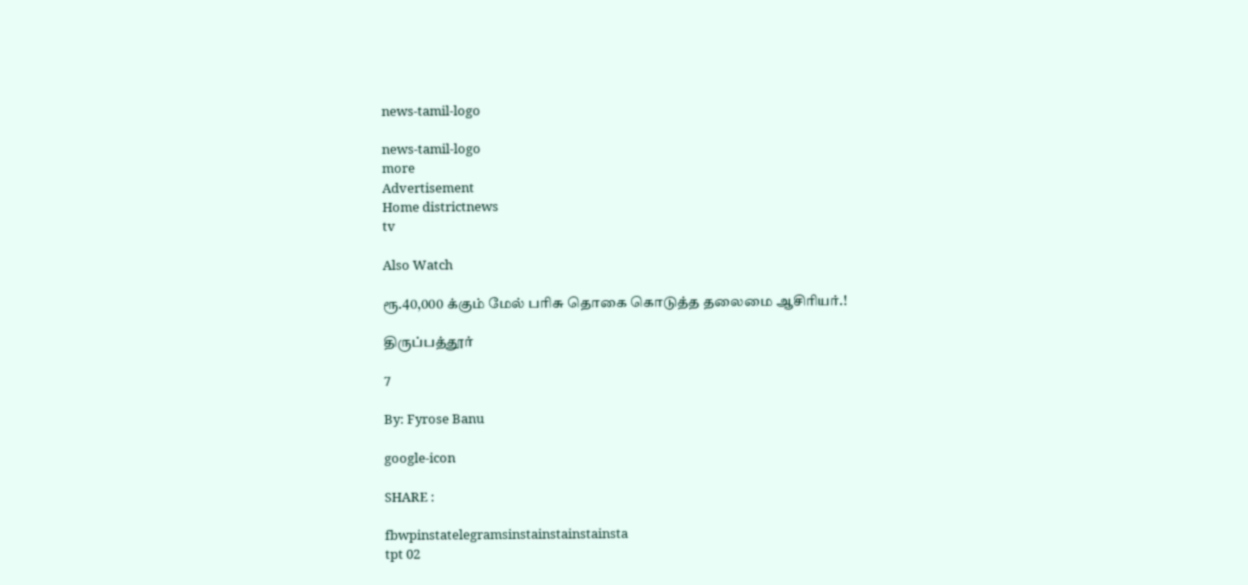news-tamil-logo

news-tamil-logo
more
Advertisement
Home districtnews
tv

Also Watch

ரூ.40,000 க்கும் மேல் பரிசு தொகை கொடுத்த தலைமை ஆசிரியர்.!

திருப்பத்தூர்

7

By: Fyrose Banu

google-icon

SHARE :

fbwpinstatelegramsinstainstainstainsta
tpt 02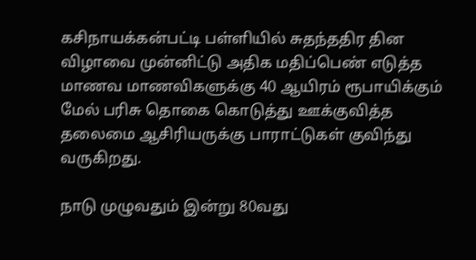கசிநாயக்கன்பட்டி பள்ளியில் சுதந்ததிர தின விழாவை முன்னிட்டு அதிக மதிப்பெண் எடுத்த மாணவ மாணவிகளுக்கு 40 ஆயிரம் ரூபாயிக்கும் மேல் பரிசு தொகை கொடுத்து ஊக்குவித்த தலைமை ஆசிரியருக்கு பாராட்டுகள் குவிந்து வருகிறது.

நாடு முழுவதும் இன்று 80வது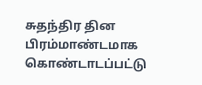சுதந்திர தின பிரம்மாண்டமாக கொண்டாடப்பட்டு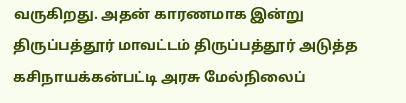வருகிறது. அதன் காரணமாக இன்று திருப்பத்தூர் மாவட்டம் திருப்பத்தூர் அடுத்த கசிநாயக்கன்பட்டி அரசு மேல்நிலைப்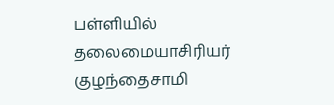பள்ளியில் தலைமையாசிரியர் குழந்தைசாமி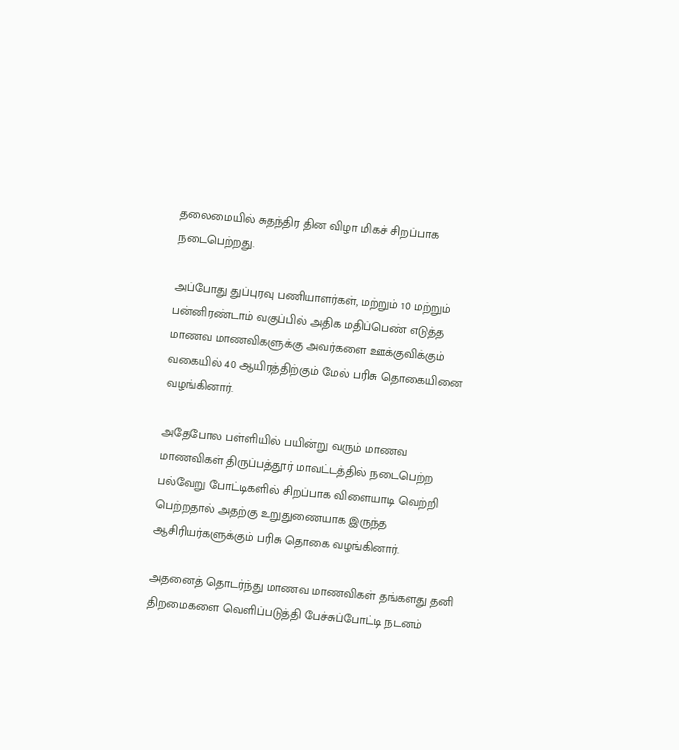தலைமையில் சுதந்திர தின விழா மிகச் சிறப்பாக நடைபெற்றது.

அப்போது துப்புரவு பணியாளர்கள், மற்றும் 10 மற்றும் பன்னிரண்டாம் வகுப்பில் அதிக மதிப்பெண் எடுத்த மாணவ மாணவிகளுக்கு அவர்களை ஊக்குவிக்கும் வகையில் 40 ஆயிரத்திற்கும் மேல் பரிசு தொகையினை வழங்கினார்.

அதேபோல பள்ளியில் பயின்று வரும் மாணவ மாணவிகள் திருப்பத்தூர் மாவட்டத்தில் நடைபெற்ற பல்வேறு போட்டிகளில் சிறப்பாக விளையாடி வெற்றி பெற்றதால் அதற்கு உறுதுணையாக இருந்த ஆசிரியர்களுக்கும் பரிசு தொகை வழங்கினார்.

அதனைத் தொடர்ந்து மாணவ மாணவிகள் தங்களது தனி திறமைகளை வெளிப்படுத்தி பேச்சுப்போட்டி நடனம்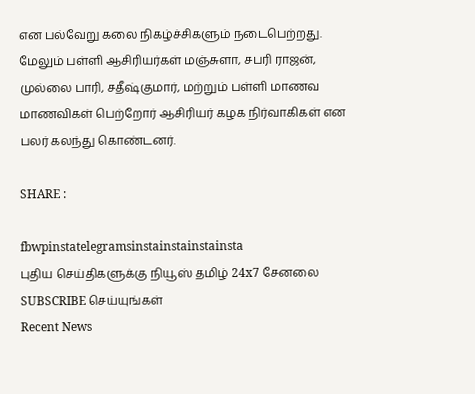என‌ பல்வேறு கலை நிகழ்ச்சிகளும் நடைபெற்றது. மேலும் பள்ளி ஆசிரியர்கள் மஞ்சுளா, சபரி ராஜன், முல்லை பாரி, சதீஷ்குமார், மற்றும் பள்ளி மாணவ மாணவிகள் பெற்றோர் ஆசிரியர் கழக நிர்வாகிகள் என பலர் கலந்து கொண்டனர்.

SHARE :

fbwpinstatelegramsinstainstainstainsta
புதிய செய்திகளுக்கு நியூஸ் தமிழ் 24x7 சேனலை SUBSCRIBE செய்யுங்கள்
Recent News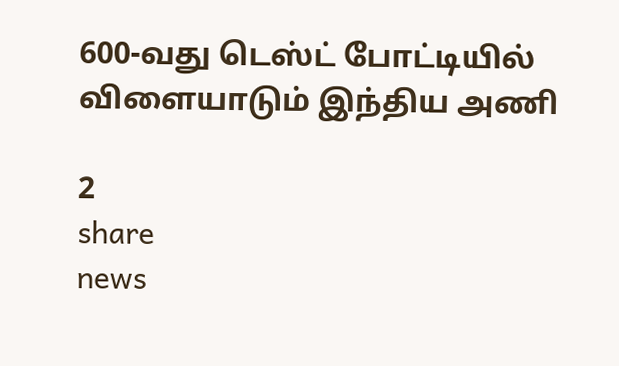600-வது டெஸ்ட் போட்டியில் விளையாடும் இந்திய அணி

2
share
news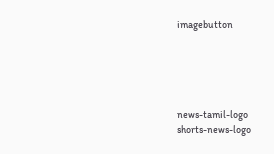imagebutton





news-tamil-logo
shorts-news-logo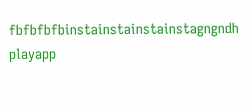fbfbfbfbinstainstainstainstagngndh
playapp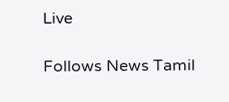Live

Follows News Tamil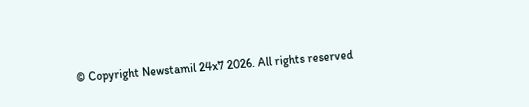© Copyright Newstamil 24x7 2026. All rights reserved